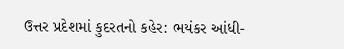ઉત્તર પ્રદેશમાં કુદરતનો કહેર: ભયંકર આંધી-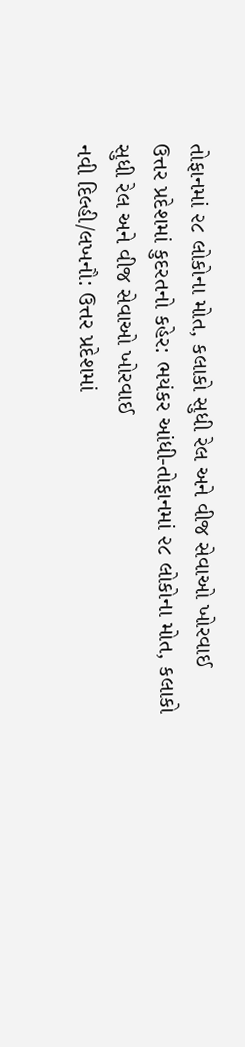તોફાનમાં ૨૮ લોકોના મોત, કલાકો સુધી રેલ અને વીજ સેવાઓ ખોરવાઈ
ઉત્તર પ્રદેશમાં કુદરતનો કહેર: ભયંકર આંધી-તોફાનમાં ૨૮ લોકોના મોત, કલાકો સુધી રેલ અને વીજ સેવાઓ ખોરવાઈ
નવી દિલ્હી/લખનૌ: ઉત્તર પ્રદેશમાં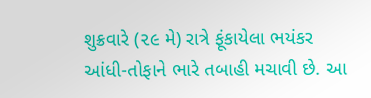શુક્રવારે (૨૯ મે) રાત્રે ફૂંકાયેલા ભયંકર આંધી-તોફાને ભારે તબાહી મચાવી છે. આ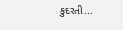કુદરતી...